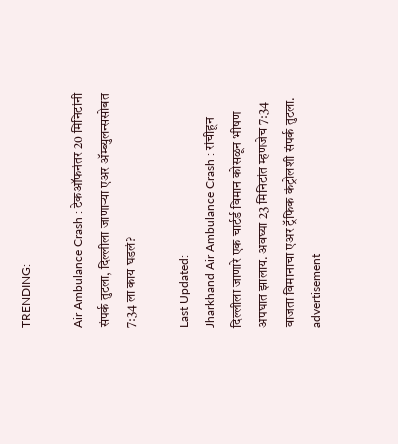TRENDING:

Air Ambulance Crash : टेकऑफनंतर 20 मिनिटांनी संपर्क तुटला, दिल्लीला जाणाऱ्या एअर ॲम्ब्युलन्ससोबत 7:34 ला काय घडलं?

Last Updated:
Jharkhand Air Ambulance Crash : रांचीहून दिल्लीला जाणारे एक चार्टर्ड विमान कोसळून भीषण अपघात झालाय. अवघ्या 23 मिनिटांत म्हणजेच 7:34 वाजता विमानाचा एअर ट्रॅफिक कंट्रोलशी संपर्क तुटला.
advertisement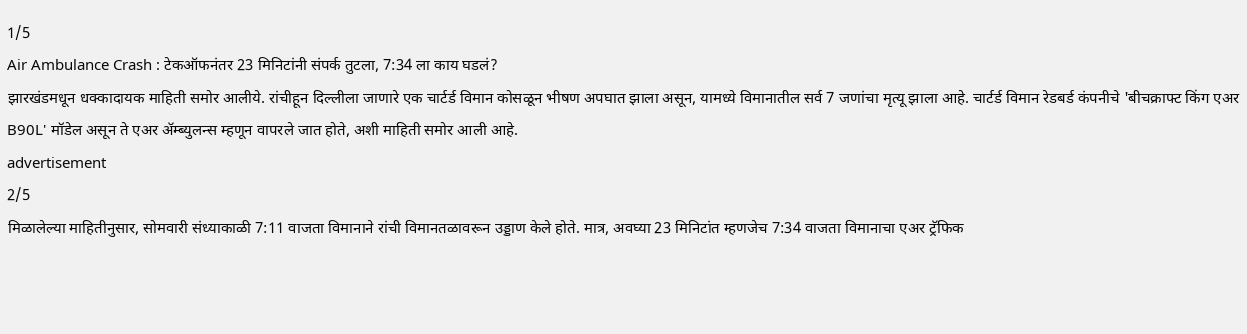1/5
Air Ambulance Crash : टेकऑफनंतर 23 मिनिटांनी संपर्क तुटला, 7:34 ला काय घडलं?
झारखंडमधून धक्कादायक माहिती समोर आलीये. रांचीहून दिल्लीला जाणारे एक चार्टर्ड विमान कोसळून भीषण अपघात झाला असून, यामध्ये विमानातील सर्व 7 जणांचा मृत्यू झाला आहे. चार्टर्ड विमान रेडबर्ड कंपनीचे 'बीचक्राफ्ट किंग एअर B90L' मॉडेल असून ते एअर ॲम्ब्युलन्स म्हणून वापरले जात होते, अशी माहिती समोर आली आहे.
advertisement
2/5
मिळालेल्या माहितीनुसार, सोमवारी संध्याकाळी 7:11 वाजता विमानाने रांची विमानतळावरून उड्डाण केले होते. मात्र, अवघ्या 23 मिनिटांत म्हणजेच 7:34 वाजता विमानाचा एअर ट्रॅफिक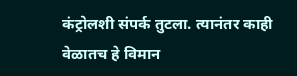कंट्रोलशी संपर्क तुटला. त्यानंतर काही वेळातच हे विमान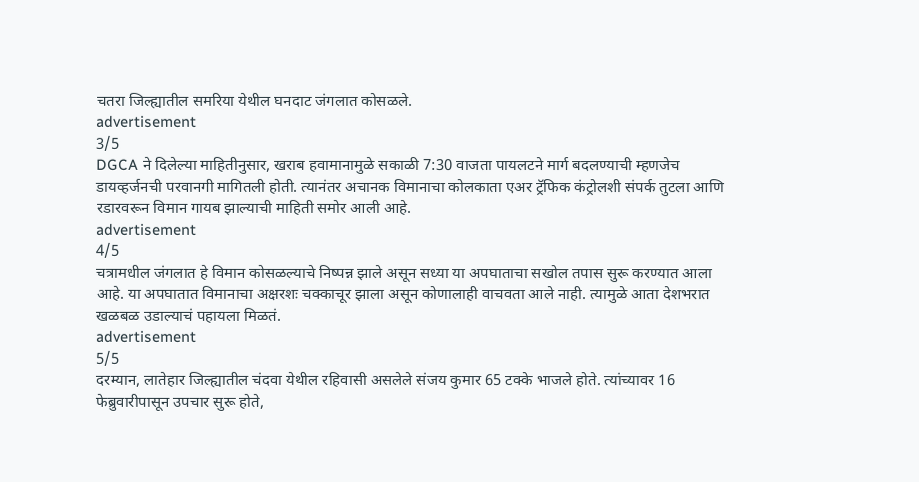चतरा जिल्ह्यातील समरिया येथील घनदाट जंगलात कोसळले.
advertisement
3/5
DGCA ने दिलेल्या माहितीनुसार, खराब हवामानामुळे सकाळी 7:30 वाजता पायलटने मार्ग बदलण्याची म्हणजेच डायव्हर्जनची परवानगी मागितली होती. त्यानंतर अचानक विमानाचा कोलकाता एअर ट्रॅफिक कंट्रोलशी संपर्क तुटला आणि रडारवरून विमान गायब झाल्याची माहिती समोर आली आहे.
advertisement
4/5
चत्रामधील जंगलात हे विमान कोसळल्याचे निष्पन्न झाले असून सध्या या अपघाताचा सखोल तपास सुरू करण्यात आला आहे. या अपघातात विमानाचा अक्षरशः चक्काचूर झाला असून कोणालाही वाचवता आले नाही. त्यामुळे आता देशभरात खळबळ उडाल्याचं पहायला मिळतं.
advertisement
5/5
दरम्यान, लातेहार जिल्ह्यातील चंदवा येथील रहिवासी असलेले संजय कुमार 65 टक्के भाजले होते. त्यांच्यावर 16 फेब्रुवारीपासून उपचार सुरू होते,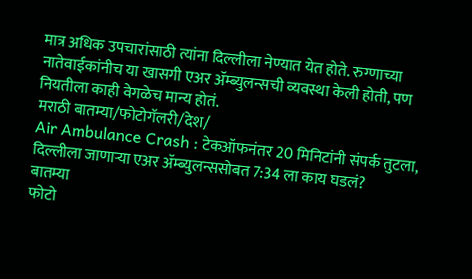मात्र अधिक उपचारांसाठी त्यांना दिल्लीला नेण्यात येत होते. रुग्णाच्या नातेवाईकांनीच या खासगी एअर ॲम्ब्युलन्सची व्यवस्था केली होती, पण नियतीला काही वेगळेच मान्य होतं.
मराठी बातम्या/फोटोगॅलरी/देश/
Air Ambulance Crash : टेकऑफनंतर 20 मिनिटांनी संपर्क तुटला, दिल्लीला जाणाऱ्या एअर ॲम्ब्युलन्ससोबत 7:34 ला काय घडलं?
बातम्या
फोटो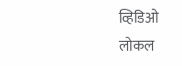व्हिडिओ
लोकल